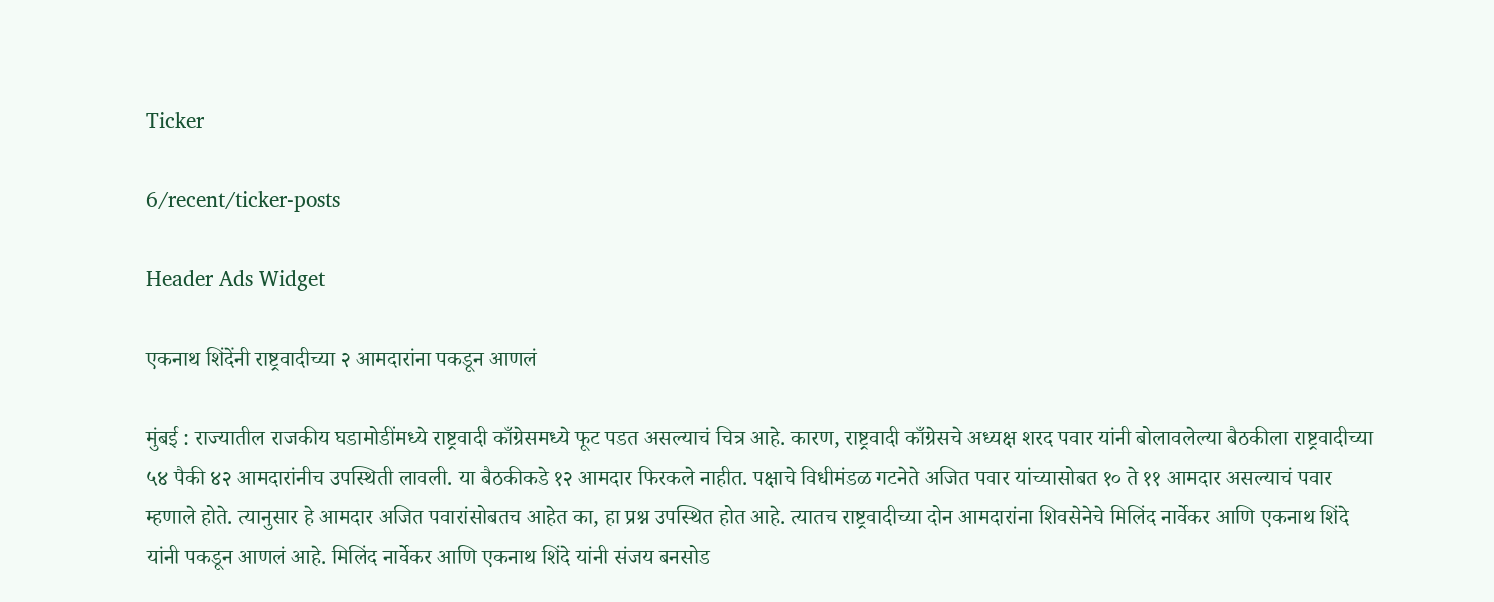Ticker

6/recent/ticker-posts

Header Ads Widget

एकनाथ शिंदेंनी राष्ट्रवादीच्या २ आमदारांना पकडून आणलं

मुंबई : राज्यातील राजकीय घडामोडींमध्ये राष्ट्रवादी काँग्रेसमध्ये फूट पडत असल्याचं चित्र आहे. कारण, राष्ट्रवादी काँग्रेसचे अध्यक्ष शरद पवार यांनी बोलावलेल्या बैठकीला राष्ट्रवादीच्या ५४ पैकी ४२ आमदारांनीच उपस्थिती लावली. या बैठकीकडे १२ आमदार फिरकले नाहीत. पक्षाचे विधीमंडळ गटनेते अजित पवार यांच्यासोबत १० ते ११ आमदार असल्याचं पवार म्हणाले होते. त्यानुसार हे आमदार अजित पवारांसोबतच आहेत का, हा प्रश्न उपस्थित होत आहे. त्यातच राष्ट्रवादीच्या दोन आमदारांना शिवसेनेचे मिलिंद नार्वेकर आणि एकनाथ शिंदे यांनी पकडून आणलं आहे. मिलिंद नार्वेकर आणि एकनाथ शिंदे यांनी संजय बनसोड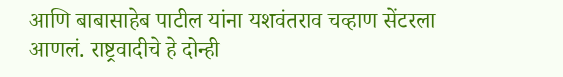आणि बाबासाहेब पाटील यांना यशवंतराव चव्हाण सेंटरला आणलं. राष्ट्रवादीचे हे दोन्ही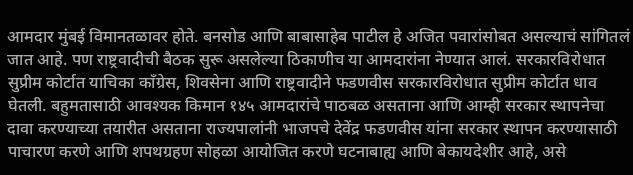आमदार मुंबई विमानतळावर होते. बनसोड आणि बाबासाहेब पाटील हे अजित पवारांसोबत असल्याचं सांगितलं जात आहे. पण राष्ट्रवादीची बैठक सुरू असलेल्या ठिकाणीच या आमदारांना नेण्यात आलं. सरकारविरोधात सुप्रीम कोर्टात याचिका काँग्रेस, शिवसेना आणि राष्ट्रवादीने फडणवीस सरकारविरोधात सुप्रीम कोर्टात धाव घेतली. बहुमतासाठी आवश्यक किमान १४५ आमदारांचे पाठबळ असताना आणि आम्ही सरकार स्थापनेचा दावा करण्याच्या तयारीत असताना राज्यपालांनी भाजपचे देवेंद्र फडणवीस यांना सरकार स्थापन करण्यासाठी पाचारण करणे आणि शपथग्रहण सोहळा आयोजित करणे घटनाबाह्य आणि बेकायदेशीर आहे, असे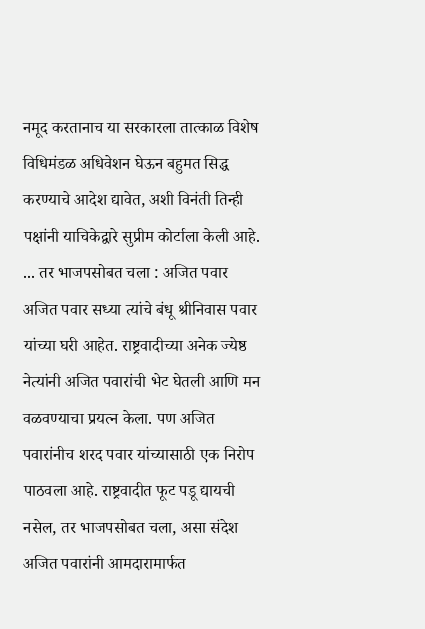नमूद करतानाच या सरकारला तात्काळ विशेष विधिमंडळ अधिवेशन घेऊन बहुमत सिद्ध करण्याचे आदेश द्यावेत, अशी विनंती तिन्ही पक्षांनी याचिकेद्वारे सुप्रीम कोर्टाला केली आहे. ... तर भाजपसोबत चला : अजित पवार अजित पवार सध्या त्यांचे बंधू श्रीनिवास पवार यांच्या घरी आहेत. राष्ट्रवादीच्या अनेक ज्येष्ठ नेत्यांनी अजित पवारांची भेट घेतली आणि मन वळवण्याचा प्रयत्न केला. पण अजित पवारांनीच शरद पवार यांच्यासाठी एक निरोप पाठवला आहे. राष्ट्रवादीत फूट पडू द्यायची नसेल, तर भाजपसोबत चला, असा संदेश अजित पवारांनी आमदारामार्फत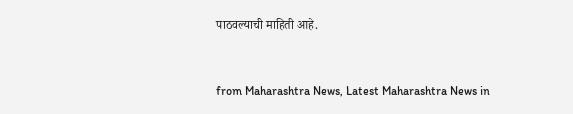पाठवल्याची माहिती आहे.


from Maharashtra News, Latest Maharashtra News in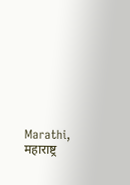Marathi, महाराष्ट्र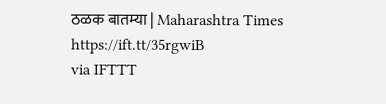ठळक बातम्या | Maharashtra Times https://ift.tt/35rgwiB
via IFTTT